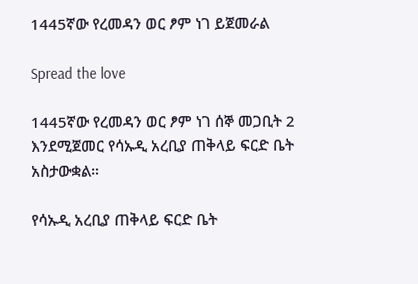1445ኛው የረመዳን ወር ፆም ነገ ይጀመራል

Spread the love

1445ኛው የረመዳን ወር ፆም ነገ ሰኞ መጋቢት 2 እንደሚጀመር የሳኡዲ አረቢያ ጠቅላይ ፍርድ ቤት አስታውቋል።

የሳኡዲ አረቢያ ጠቅላይ ፍርድ ቤት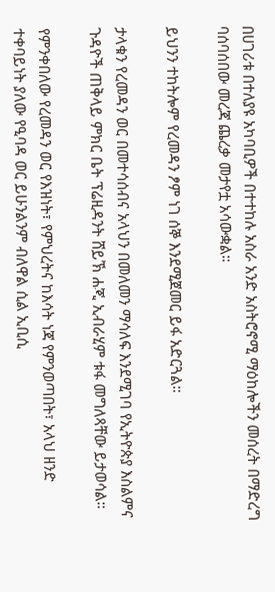በሀገሪቱ በተለያዩ አካባቢዎች በተተከሉ አስራ አንድ አስትሮኖሚ ማዕከሎችን መሰረት በማድረግ ባሰባሰበው መረጃ ጨረቃ መታየቷ አሳውቋል።

ይህንን ተከትሎም የረመዳን ፆም ነገ ሰኞ እንደሚጀመር ይፋ አድርጓል።

ታላቁን የረመዳን ወር በመተሳሰብና አላህን በመለመን ማሳለፍ እንደሚገባ የኢትዮጵያ እስልምና ጉዳዮች ጠቅላይ ምክር ቤት ፕሬዚዳንት ሸይኽ ሐጂ ኢብራሂም ቱፋ መግለጻቸው ይታወሳል።

የምንቀበለው የረመዳን ወር የእዝነት፣ የምህረትና ከእሳት ነጃ የምንወጣበት፣ አላህ ዘንድ ተቀባይነት ያለው የዒባዳ ወር ይሁንልንም ብለዋል ሲል ኢቢሲ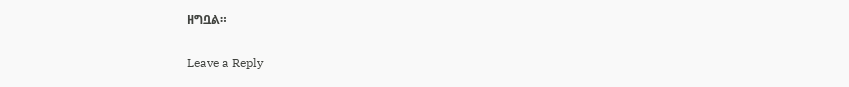ዘግቧል።

Leave a Reply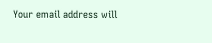Your email address will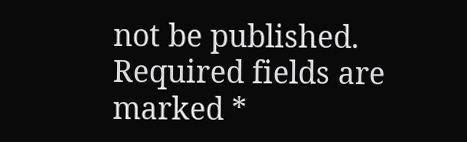not be published. Required fields are marked *